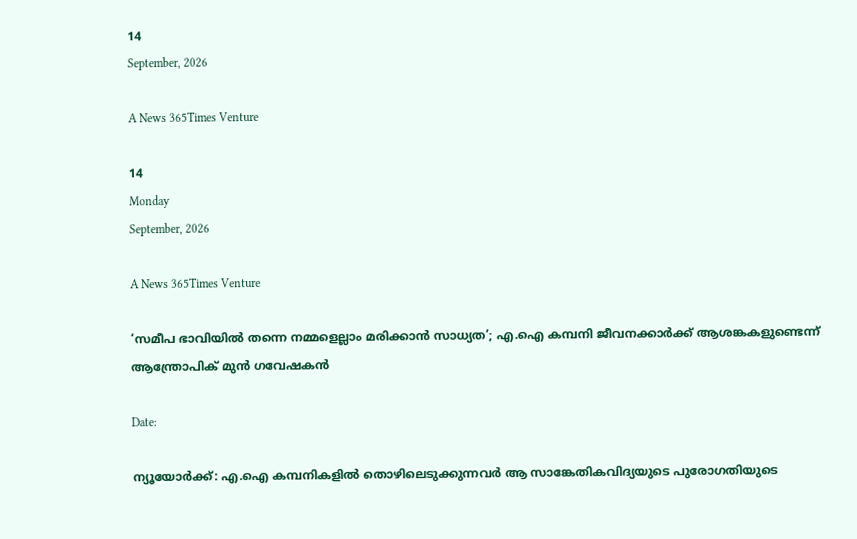14
September, 2026

A News 365Times Venture

14
Monday
September, 2026

A News 365Times Venture

‘സമീപ ഭാവിയില്‍ തന്നെ നമ്മളെല്ലാം മരിക്കാന്‍ സാധ്യത’; എ.ഐ കമ്പനി ജീവനക്കാര്‍ക്ക് ആശങ്കകളുണ്ടെന്ന് ആന്ത്രോപിക് മുന്‍ ഗവേഷകന്‍

Date:

ന്യൂയോര്‍ക്ക്: എ.ഐ കമ്പനികളില്‍ തൊഴിലെടുക്കുന്നവര്‍ ആ സാങ്കേതികവിദ്യയുടെ പുരോഗതിയുടെ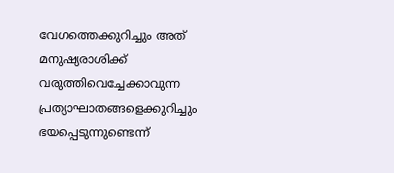വേഗത്തെക്കുറിച്ചും അത് മനുഷ്യരാശിക്ക് വരുത്തിവെച്ചേക്കാവുന്ന പ്രത്യാഘാതങ്ങളെക്കുറിച്ചും ഭയപ്പെടുന്നുണ്ടെന്ന്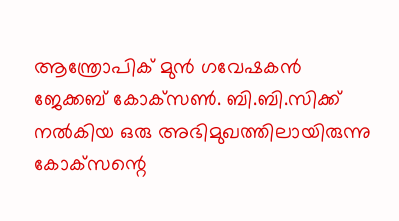ആന്ത്രോപിക് മുന്‍ ഗവേഷകന്‍ ജേക്കബ് കോക്‌സണ്‍. ബി.ബി.സിക്ക് നല്‍കിയ ഒരു അഭിമുഖത്തിലായിരുന്നു കോക്‌സന്റെ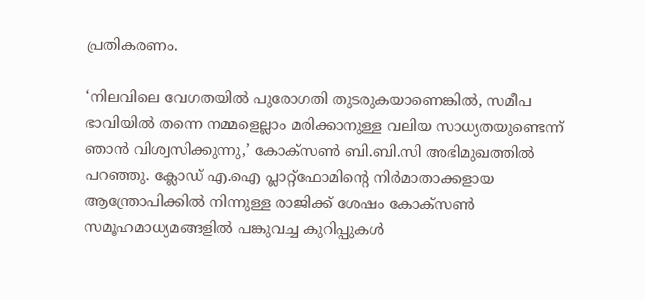പ്രതികരണം.

‘നിലവിലെ വേഗതയില്‍ പുരോഗതി തുടരുകയാണെങ്കില്‍, സമീപ ഭാവിയില്‍ തന്നെ നമ്മളെല്ലാം മരിക്കാനുള്ള വലിയ സാധ്യതയുണ്ടെന്ന് ഞാന്‍ വിശ്വസിക്കുന്നു,’ കോക്‌സണ്‍ ബി.ബി.സി അഭിമുഖത്തില്‍ പറഞ്ഞു. ക്ലോഡ് എ.ഐ പ്ലാറ്റ്‌ഫോമിന്റെ നിര്‍മാതാക്കളായ ആന്ത്രോപിക്കില്‍ നിന്നുള്ള രാജിക്ക് ശേഷം കോക്‌സണ്‍ സമൂഹമാധ്യമങ്ങളില്‍ പങ്കുവച്ച കുറിപ്പുകള്‍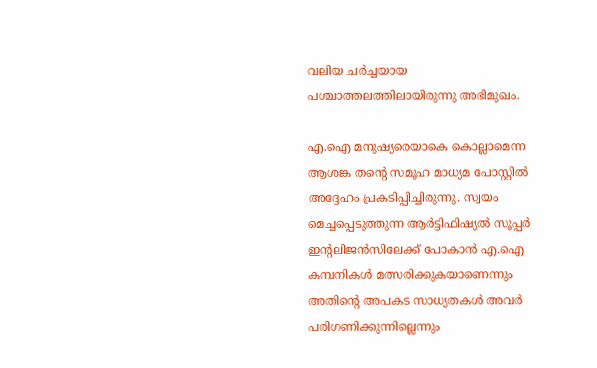വലിയ ചര്‍ച്ചയായ പശ്ചാത്തലത്തിലായിരുന്നു അഭിമുഖം.

എ.ഐ മനുഷ്യരെയാകെ കൊല്ലാമെന്ന ആശങ്ക തന്റെ സമൂഹ മാധ്യമ പോസ്റ്റില്‍ അദ്ദേഹം പ്രകടിപ്പിച്ചിരുന്നു. സ്വയം മെച്ചപ്പെടുത്തുന്ന ആര്‍ട്ടിഫിഷ്യല്‍ സൂപ്പര്‍ ഇന്റലിജന്‍സിലേക്ക് പോകാന്‍ എ.ഐ കമ്പനികള്‍ മത്സരിക്കുകയാണെന്നും അതിന്റെ അപകട സാധ്യതകള്‍ അവര്‍ പരിഗണിക്കുന്നില്ലെന്നും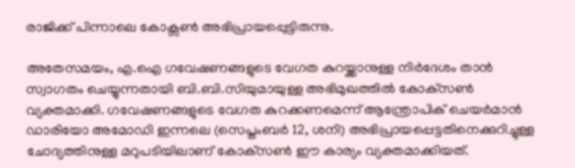രാജിക്ക് പിന്നാലെ കോക്സണ്‍ അഭിപ്രായപ്പെുട്ടിരുന്നു.

അതേസമയം, എ.ഐ ഗവേഷണങ്ങളുടെ വേഗത കുറയ്ക്കാനുള്ള നിര്‍ദേശം താന്‍ സ്വാഗതം ചെയ്യുന്നതായി ബി.ബി.സിയുമായുള്ള അഭിമുഖത്തില്‍ കോക്‌സണ്‍ വ്യക്തമാക്കി. ഗവേഷണങ്ങളുടെ വേഗത കുറക്കണമെന്ന് ആന്ത്രോപിക് ചെയര്‍മാന്‍ ഡാരിയോ അമോഡി ഇന്നലെ (സെപ്തംബര്‍ 12, ശനി) അഭിപ്രായപ്പെട്ടതിനെക്കുറിച്ചുള്ള ചോദ്യത്തിനുള്ള മറുപടിയിലാണ് കോക്‌സണ്‍ ഈ കാര്യം വ്യക്തമാക്കിയത്.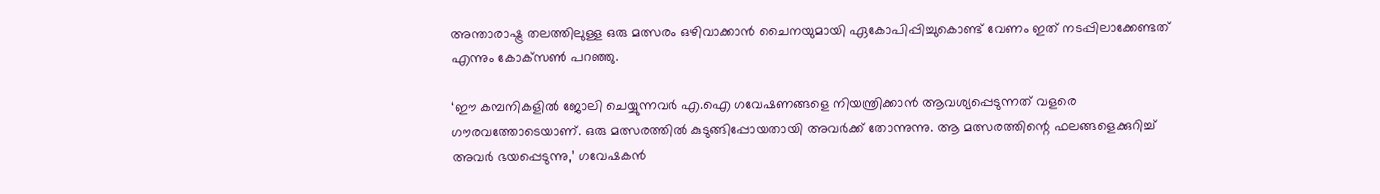അന്താരാഷ്ട്ര തലത്തിലുള്ള ഒരു മത്സരം ഒഴിവാക്കാന്‍ ചൈനയുമായി ഏകോപിപ്പിച്ചുകൊണ്ട് വേണം ഇത് നടപ്പിലാക്കേണ്ടത് എന്നും കോക്‌സണ്‍ പറഞ്ഞു.

‘ഈ കമ്പനികളില്‍ ജോലി ചെയ്യുന്നവര്‍ എ.ഐ ഗവേഷണങ്ങളെ നിയന്ത്രിക്കാന്‍ ആവശ്യപ്പെടുന്നത് വളരെ ഗൗരവത്തോടെയാണ്. ഒരു മത്സരത്തില്‍ കുടുങ്ങിപ്പോയതായി അവര്‍ക്ക് തോന്നുന്നു. ആ മത്സരത്തിന്റെ ഫലങ്ങളെക്കുറിച്ച് അവര്‍ ഭയപ്പെടുന്നു,’ ഗവേഷകന്‍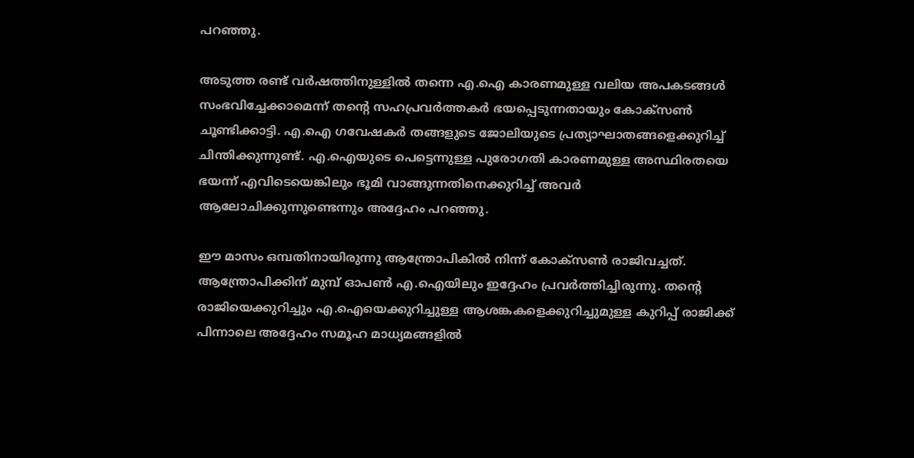പറഞ്ഞു.

അടുത്ത രണ്ട് വര്‍ഷത്തിനുള്ളില്‍ തന്നെ എ.ഐ കാരണമുള്ള വലിയ അപകടങ്ങള്‍ സംഭവിച്ചേക്കാമെന്ന് തന്റെ സഹപ്രവര്‍ത്തകര്‍ ഭയപ്പെടുന്നതായും കോക്സണ്‍ ചൂണ്ടിക്കാട്ടി. എ.ഐ ഗവേഷകര്‍ തങ്ങളുടെ ജോലിയുടെ പ്രത്യാഘാതങ്ങളെക്കുറിച്ച് ചിന്തിക്കുന്നുണ്ട്. എ.ഐയുടെ പെട്ടെന്നുള്ള പുരോഗതി കാരണമുള്ള അസ്ഥിരതയെ ഭയന്ന് എവിടെയെങ്കിലും ഭൂമി വാങ്ങുന്നതിനെക്കുറിച്ച് അവര്‍ ആലോചിക്കുന്നുണ്ടെന്നും അദ്ദേഹം പറഞ്ഞു.

ഈ മാസം ഒമ്പതിനായിരുന്നു ആന്ത്രോപികില്‍ നിന്ന് കോക്‌സണ്‍ രാജിവച്ചത്. ആന്ത്രോപിക്കിന് മുമ്പ് ഓപണ്‍ എ.ഐയിലും ഇദ്ദേഹം പ്രവര്‍ത്തിച്ചിരുന്നു. തന്റെ രാജിയെക്കുറിച്ചും എ.ഐയെക്കുറിച്ചുള്ള ആശങ്കകളെക്കുറിച്ചുമുള്ള കുറിപ്പ് രാജിക്ക് പിന്നാലെ അദ്ദേഹം സമൂഹ മാധ്യമങ്ങളില്‍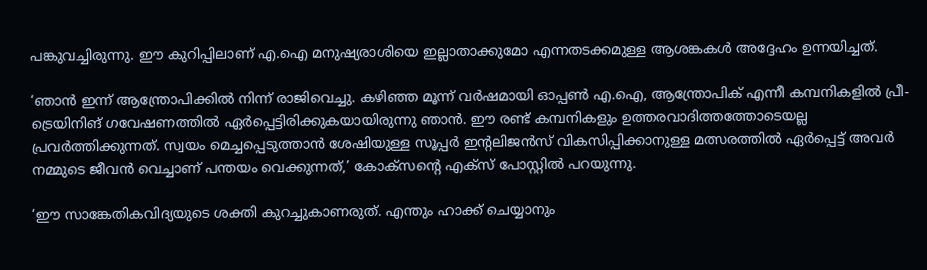പങ്കുവച്ചിരുന്നു. ഈ കുറിപ്പിലാണ് എ.ഐ മനുഷ്യരാശിയെ ഇല്ലാതാക്കുമോ എന്നതടക്കമുള്ള ആശങ്കകള്‍ അദ്ദേഹം ഉന്നയിച്ചത്.

‘ഞാന്‍ ഇന്ന് ആന്ത്രോപിക്കില്‍ നിന്ന് രാജിവെച്ചു. കഴിഞ്ഞ മൂന്ന് വര്‍ഷമായി ഓപ്പണ്‍ എ.ഐ, ആന്ത്രോപിക് എന്നീ കമ്പനികളില്‍ പ്രീ-ട്രെയിനിങ് ഗവേഷണത്തില്‍ ഏര്‍പ്പെട്ടിരിക്കുകയായിരുന്നു ഞാന്‍. ഈ രണ്ട് കമ്പനികളും ഉത്തരവാദിത്തത്തോടെയല്ല പ്രവര്‍ത്തിക്കുന്നത്. സ്വയം മെച്ചപ്പെടുത്താന്‍ ശേഷിയുള്ള സൂപ്പര്‍ ഇന്റലിജന്‍സ് വികസിപ്പിക്കാനുള്ള മത്സരത്തില്‍ ഏര്‍പ്പെട്ട് അവര്‍ നമ്മുടെ ജീവന്‍ വെച്ചാണ് പന്തയം വെക്കുന്നത്,’ കോക്‌സന്റെ എക്‌സ് പോസ്റ്റില്‍ പറയുന്നു.

‘ഈ സാങ്കേതികവിദ്യയുടെ ശക്തി കുറച്ചുകാണരുത്. എന്തും ഹാക്ക് ചെയ്യാനും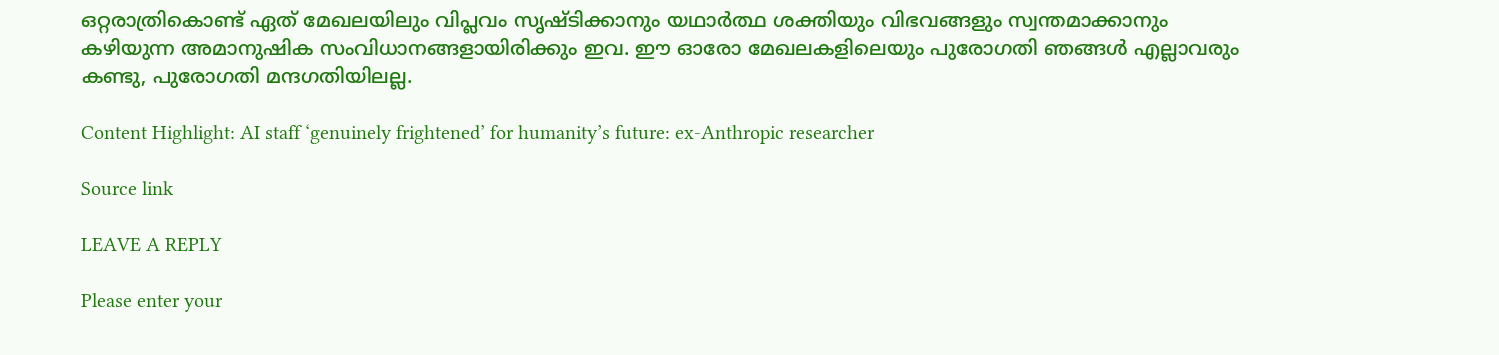ഒറ്റരാത്രികൊണ്ട് ഏത് മേഖലയിലും വിപ്ലവം സൃഷ്ടിക്കാനും യഥാര്‍ത്ഥ ശക്തിയും വിഭവങ്ങളും സ്വന്തമാക്കാനും കഴിയുന്ന അമാനുഷിക സംവിധാനങ്ങളായിരിക്കും ഇവ. ഈ ഓരോ മേഖലകളിലെയും പുരോഗതി ഞങ്ങള്‍ എല്ലാവരും കണ്ടു, പുരോഗതി മന്ദഗതിയിലല്ല.

Content Highlight: AI staff ‘genuinely frightened’ for humanity’s future: ex-Anthropic researcher

Source link

LEAVE A REPLY

Please enter your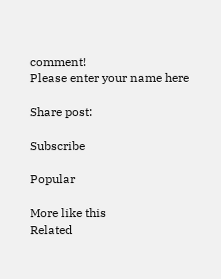comment!
Please enter your name here

Share post:

Subscribe

Popular

More like this
Related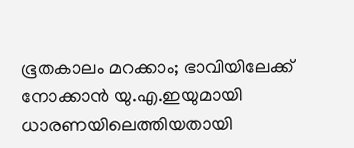ഭൂതകാലം മറക്കാം; ഭാവിയിലേക്ക് നോക്കാന്‍ യു.എ.ഇയുമായി ധാരണയിലെത്തിയതായി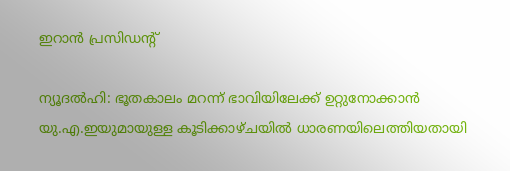ഇറാന്‍ പ്രസിഡന്റ്

ന്യൂദല്‍ഹി: ഭൂതകാലം മറന്ന് ഭാവിയിലേക്ക് ഉറ്റുനോക്കാന്‍ യു.എ.ഇയുമായുള്ള കൂടിക്കാഴ്ചയില്‍ ധാരണയിലെത്തിയതായി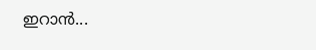ഇറാന്‍...